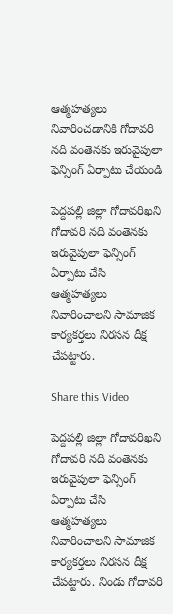ఆత్మహత్యలు నివారించడానికి గోదావరి నది వంతెనకు ఇరువైపులా ఫెన్సింగ్ ఏర్పాటు చేయండి

పెద్దపల్లి జిల్లా గోదావరిఖని గోదావరి నది వంతెనకు ఇరువైపులా ఫెన్సింగ్ ఏర్పాటు చేసి ఆత్మహత్యలు నివారించాలని సామాజిక కార్యకర్తలు నిరసన దీక్ష చేపట్టారు.

Share this Video

పెద్దపల్లి జిల్లా గోదావరిఖని గోదావరి నది వంతెనకు ఇరువైపులా ఫెన్సింగ్ ఏర్పాటు చేసి ఆత్మహత్యలు నివారించాలని సామాజిక కార్యకర్తలు నిరసన దీక్ష చేపట్టారు. నిండు గోదావరి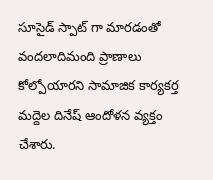సూసైడ్ స్పాట్ గా మారడంతో వందలాదిమంది ప్రాణాలు కోల్పోయారని సామాజిక కార్యకర్త మద్దెల దినేష్ ఆందోళన వ్యక్తం చేశారు.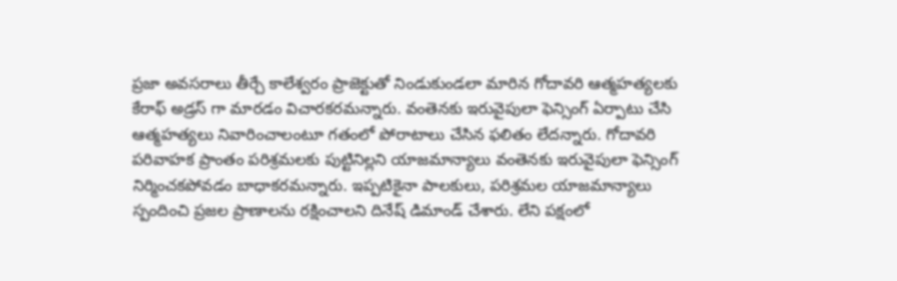ప్రజా అవసరాలు తీర్చే కాలేశ్వరం ప్రాజెక్టుతో నిండుకుండలా మారిన గోదావరి ఆత్మహత్యలకు కేరాఫ్ అడ్రస్ గా మారడం విచారకరమన్నారు. వంతెనకు ఇరువైపులా ఫెన్సింగ్ ఏర్పాటు చేసి ఆత్మహత్యలు నివారించాలంటూ గతంలో పోరాటాలు చేసిన ఫలితం లేదన్నారు. గోదావరి పరివాహక ప్రాంతం పరిశ్రమలకు పుట్టినిల్లని యాజమాన్యాలు వంతెనకు ఇరువైపులా ఫెన్సింగ్ నిర్మించకపోవడం బాధాకరమన్నారు. ఇప్పటికైనా పాలకులు, పరిశ్రమల యాజమాన్యాలు స్పందించి ప్రజల ప్రాణాలను రక్షించాలని దినేష్ డిమాండ్ చేశారు. లేని పక్షంలో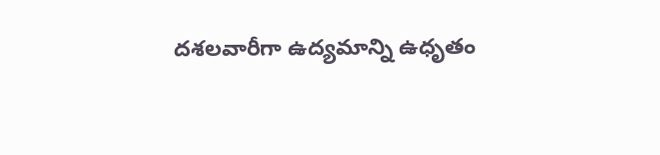దశలవారీగా ఉద్యమాన్ని ఉధృతం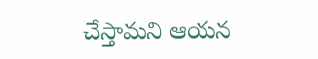చేస్తామని ఆయన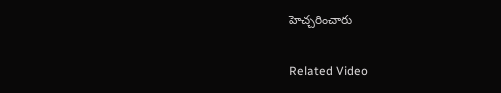హెచ్చరించారు

Related Video